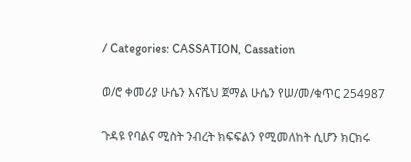/ Categories: CASSATION, Cassation

ወ/ሮ ቀመሪያ ሁሴን እናሼህ ጀማል ሁሴን የሠ/መ/ቁጥር 254987

ጉዳዩ የባልና ሚስት ንብረት ክፍፍልን የሚመለከት ሲሆን ክርክሩ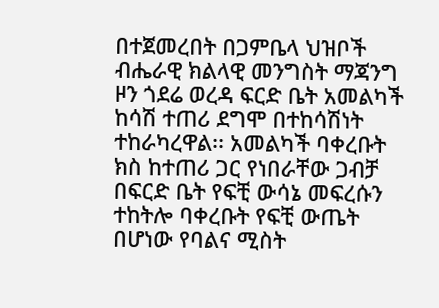በተጀመረበት በጋምቤላ ህዝቦች ብሔራዊ ክልላዊ መንግስት ማጃንግ ዞን ጎደሬ ወረዳ ፍርድ ቤት አመልካች ከሳሽ ተጠሪ ደግሞ በተከሳሽነት ተከራካረዋል፡፡ አመልካች ባቀረቡት ክስ ከተጠሪ ጋር የነበራቸው ጋብቻ በፍርድ ቤት የፍቺ ውሳኔ መፍረሱን ተከትሎ ባቀረቡት የፍቺ ውጤት በሆነው የባልና ሚስት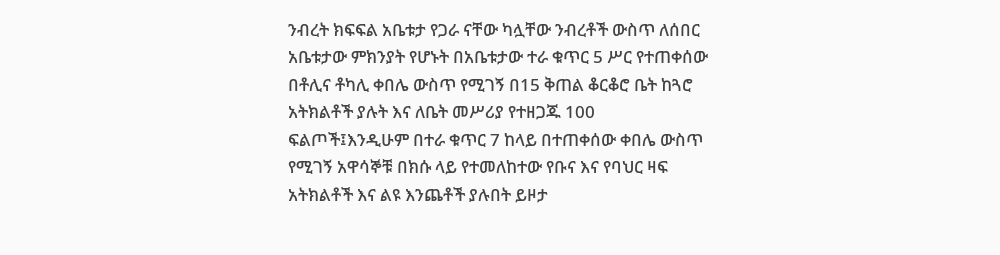ንብረት ክፍፍል አቤቱታ የጋራ ናቸው ካሏቸው ንብረቶች ውስጥ ለሰበር አቤቱታው ምክንያት የሆኑት በአቤቱታው ተራ ቁጥር 5 ሥር የተጠቀሰው በቶሊና ቶካሊ ቀበሌ ውስጥ የሚገኝ በ15 ቅጠል ቆርቆሮ ቤት ከጓሮ አትክልቶች ያሉት እና ለቤት መሥሪያ የተዘጋጁ 100 ፍልጦች፤እንዲሁም በተራ ቁጥር 7 ከላይ በተጠቀሰው ቀበሌ ውስጥ የሚገኝ አዋሳኞቹ በክሱ ላይ የተመለከተው የቡና እና የባህር ዛፍ አትክልቶች እና ልዩ እንጨቶች ያሉበት ይዞታ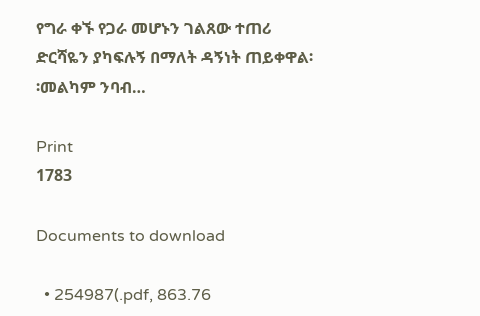የግራ ቀኙ የጋራ መሆኑን ገልጸው ተጠሪ ድርሻዬን ያካፍሉኝ በማለት ዳኝነት ጠይቀዋል፡፡መልካም ንባብ…

Print
1783

Documents to download

  • 254987(.pdf, 863.76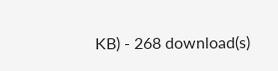KB) - 268 download(s)